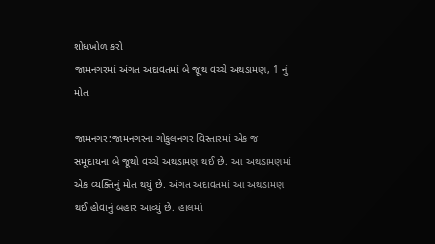શોધખોળ કરો
જામનગરમાં અંગત અદાવતમાં બે જૂથ વચ્ચે અથડામણ, 1 નું મોત

જામનગર:જામનગરના ગોકુલનગર વિસ્તારમાં એક જ સમૂદાયના બે જૂથો વચ્ચે અથડામણ થઈ છે. આ અથડામણમાં એક વ્યક્તિનું મોત થયું છે. અંગત અદાવતમાં આ અથડામણ થઈ હોવાનું બહાર આવ્યું છે. હાલમાં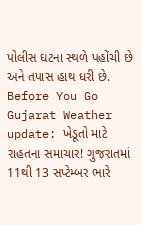પોલીસ ઘટના સ્થળે પહોંચી છે અને તપાસ હાથ ધરી છે.
Before You Go
Gujarat Weather update: ખેડૂતો માટે રાહતના સમાચાર! ગુજરાતમાં 11થી 13 સપ્ટેમ્બર ભારે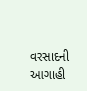વરસાદની આગાહી